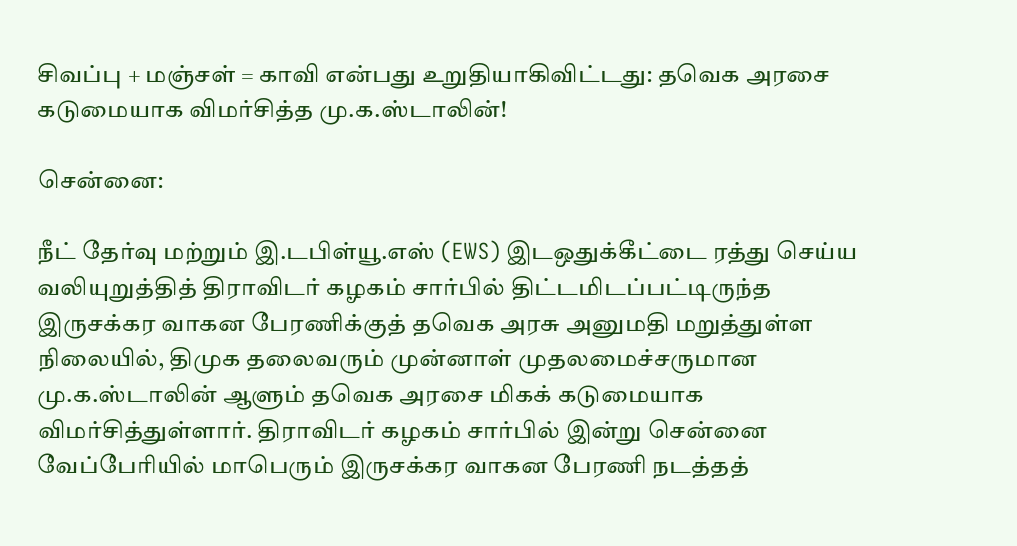சிவப்பு + மஞ்சள் = காவி என்பது உறுதியாகிவிட்டது: தவெக அரசை கடுமையாக விமர்சித்த மு.க.ஸ்டாலின்!

சென்னை:

நீட் தேர்வு மற்றும் இ.டபிள்யூ.எஸ் (EWS) இடஒதுக்கீட்டை ரத்து செய்ய வலியுறுத்தித் திராவிடர் கழகம் சார்பில் திட்டமிடப்பட்டிருந்த இருசக்கர வாகன பேரணிக்குத் தவெக அரசு அனுமதி மறுத்துள்ள நிலையில், திமுக தலைவரும் முன்னாள் முதலமைச்சருமான மு.க.ஸ்டாலின் ஆளும் தவெக அரசை மிகக் கடுமையாக விமர்சித்துள்ளார். திராவிடர் கழகம் சார்பில் இன்று சென்னை வேப்பேரியில் மாபெரும் இருசக்கர வாகன பேரணி நடத்தத்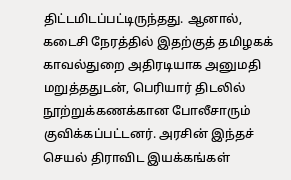திட்டமிடப்பட்டிருந்தது. ஆனால், கடைசி நேரத்தில் இதற்குத் தமிழகக் காவல்துறை அதிரடியாக அனுமதி மறுத்ததுடன், பெரியார் திடலில் நூற்றுக்கணக்கான போலீசாரும் குவிக்கப்பட்டனர். அரசின் இந்தச் செயல் திராவிட இயக்கங்கள்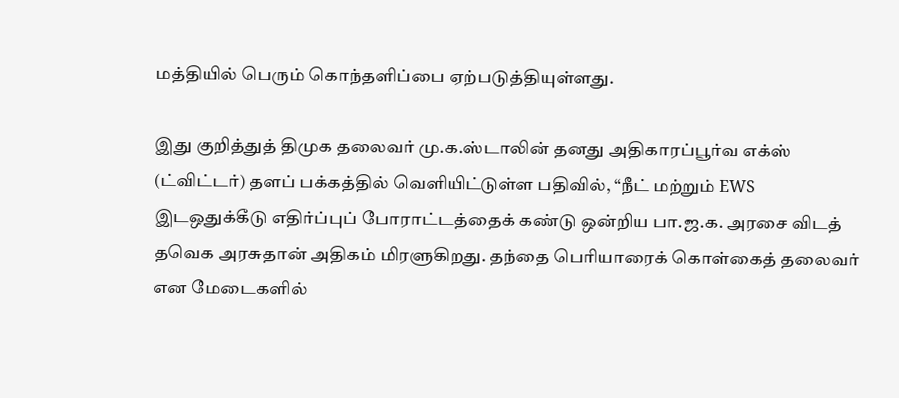மத்தியில் பெரும் கொந்தளிப்பை ஏற்படுத்தியுள்ளது.

இது குறித்துத் திமுக தலைவர் மு.க.ஸ்டாலின் தனது அதிகாரப்பூர்வ எக்ஸ் (ட்விட்டர்) தளப் பக்கத்தில் வெளியிட்டுள்ள பதிவில், “நீட் மற்றும் EWS இடஒதுக்கீடு எதிர்ப்புப் போராட்டத்தைக் கண்டு ஒன்றிய பா.ஜ.க. அரசை விடத் தவெக அரசுதான் அதிகம் மிரளுகிறது. தந்தை பெரியாரைக் கொள்கைத் தலைவர் என மேடைகளில்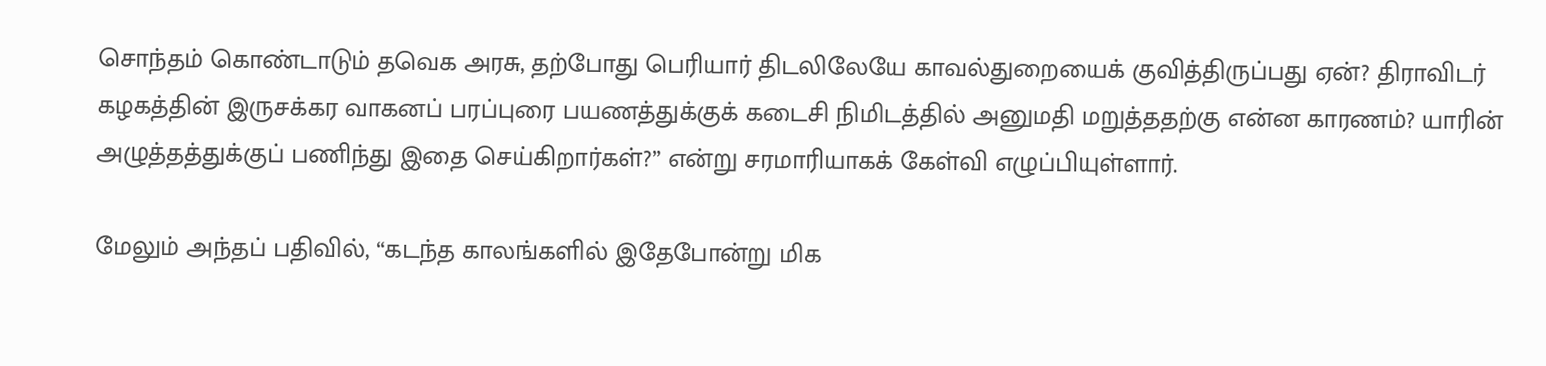சொந்தம் கொண்டாடும் தவெக அரசு, தற்போது பெரியார் திடலிலேயே காவல்துறையைக் குவித்திருப்பது ஏன்? திராவிடர் கழகத்தின் இருசக்கர வாகனப் பரப்புரை பயணத்துக்குக் கடைசி நிமிடத்தில் அனுமதி மறுத்ததற்கு என்ன காரணம்? யாரின் அழுத்தத்துக்குப் பணிந்து இதை செய்கிறார்கள்?” என்று சரமாரியாகக் கேள்வி எழுப்பியுள்ளார்.

மேலும் அந்தப் பதிவில், “கடந்த காலங்களில் இதேபோன்று மிக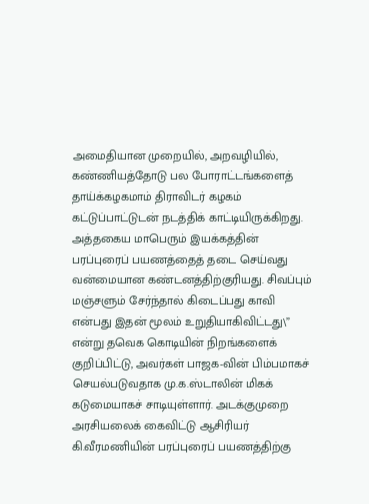அமைதியான முறையில், அறவழியில், கண்ணியத்தோடு பல போராட்டங்களைத் தாய்க்கழகமாம் திராவிடர் கழகம் கட்டுப்பாட்டுடன் நடத்திக் காட்டியிருக்கிறது. அத்தகைய மாபெரும் இயக்கத்தின் பரப்புரைப் பயணத்தைத் தடை செய்வது வன்மையான கண்டனத்திற்குரியது. சிவப்பும் மஞ்சளும் சேர்ந்தால் கிடைப்பது காவி என்பது இதன் மூலம் உறுதியாகிவிட்டது\” என்று தவெக கொடியின் நிறங்களைக் குறிப்பிட்டு, அவர்கள் பாஜக-வின் பிம்பமாகச் செயல்படுவதாக மு.க.ஸ்டாலின் மிகக் கடுமையாகச் சாடியுள்ளார். அடக்குமுறை அரசியலைக் கைவிட்டு ஆசிரியர் கி.வீரமணியின் பரப்புரைப் பயணத்திற்கு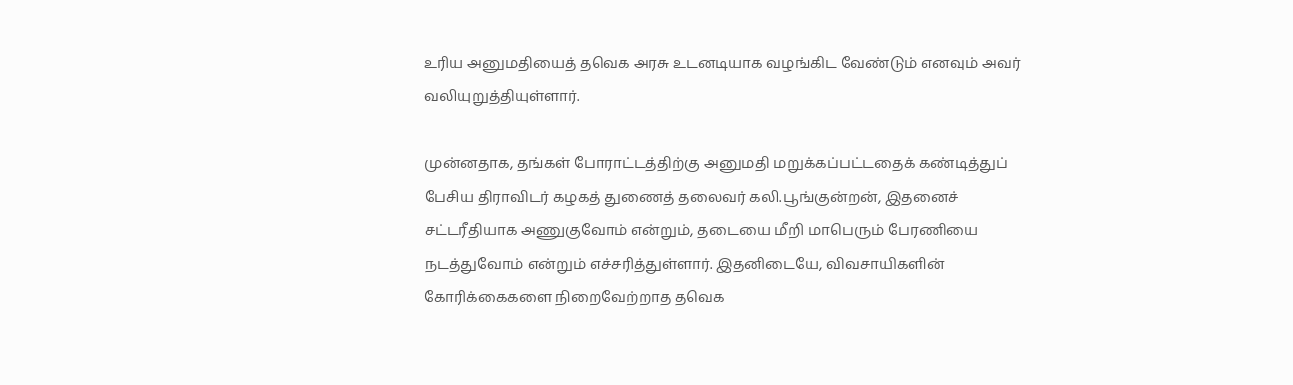உரிய அனுமதியைத் தவெக அரசு உடனடியாக வழங்கிட வேண்டும் எனவும் அவர் வலியுறுத்தியுள்ளார்.

முன்னதாக, தங்கள் போராட்டத்திற்கு அனுமதி மறுக்கப்பட்டதைக் கண்டித்துப் பேசிய திராவிடர் கழகத் துணைத் தலைவர் கலி.பூங்குன்றன், இதனைச் சட்டரீதியாக அணுகுவோம் என்றும், தடையை மீறி மாபெரும் பேரணியை நடத்துவோம் என்றும் எச்சரித்துள்ளார். இதனிடையே, விவசாயிகளின் கோரிக்கைகளை நிறைவேற்றாத தவெக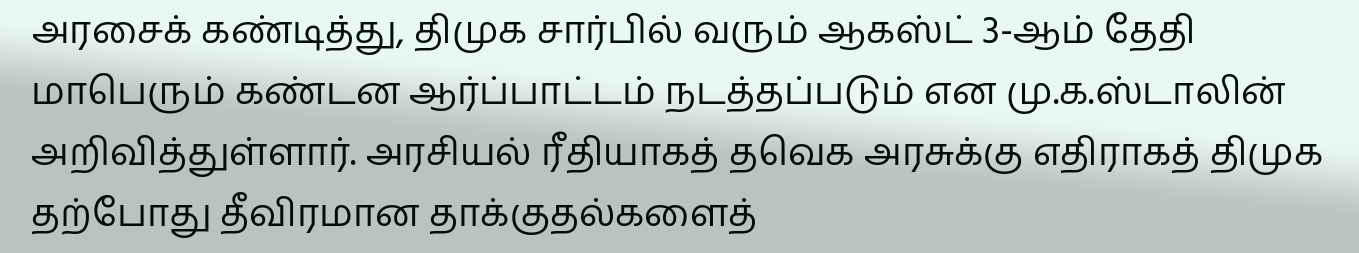அரசைக் கண்டித்து, திமுக சார்பில் வரும் ஆகஸ்ட் 3-ஆம் தேதி மாபெரும் கண்டன ஆர்ப்பாட்டம் நடத்தப்படும் என மு.க.ஸ்டாலின் அறிவித்துள்ளார். அரசியல் ரீதியாகத் தவெக அரசுக்கு எதிராகத் திமுக தற்போது தீவிரமான தாக்குதல்களைத்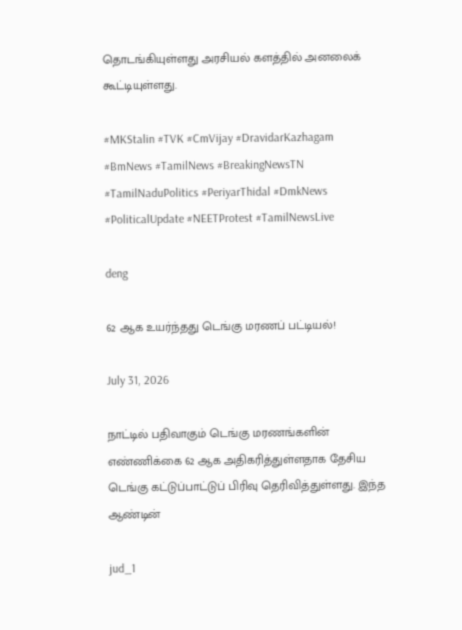தொடங்கியுள்ளது அரசியல் களத்தில் அனலைக் கூட்டியுள்ளது.

#MKStalin #TVK #CmVijay #DravidarKazhagam #BmNews #TamilNews #BreakingNewsTN #TamilNaduPolitics #PeriyarThidal #DmkNews #PoliticalUpdate #NEETProtest #TamilNewsLive

deng

62 ஆக உயர்ந்தது டெங்கு மரணப் பட்டியல்!

July 31, 2026

நாட்டில் பதிவாகும் டெங்கு மரணங்களின் எண்ணிக்கை 62 ஆக அதிகரித்துள்ளதாக தேசிய டெங்கு கட்டுப்பாட்டுப் பிரிவு தெரிவித்துள்ளது. இந்த ஆண்டின்

jud_1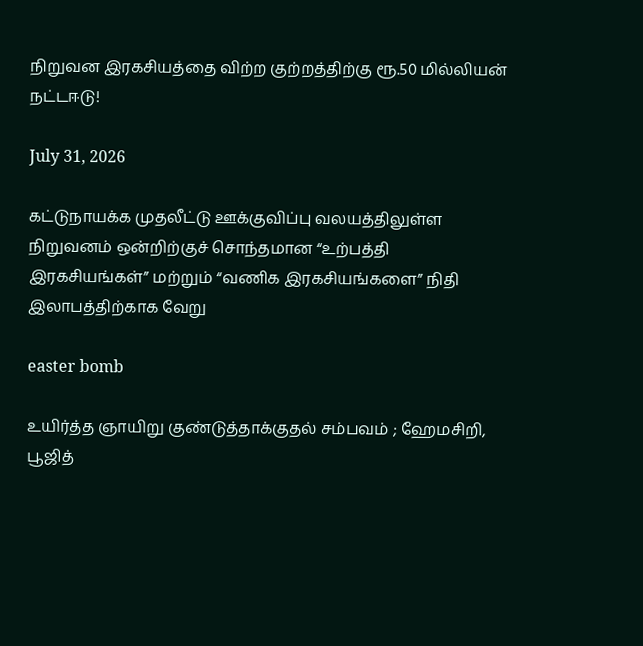நிறுவன இரகசியத்தை விற்ற குற்றத்திற்கு ரூ.50 மில்லியன் நட்டஈடு!

July 31, 2026

கட்டுநாயக்க முதலீட்டு ஊக்குவிப்பு வலயத்திலுள்ள நிறுவனம் ஒன்றிற்குச் சொந்தமான “உற்பத்தி இரகசியங்கள்” மற்றும் “வணிக இரகசியங்களை” நிதி இலாபத்திற்காக வேறு

easter bomb

உயிர்த்த ஞாயிறு குண்டுத்தாக்குதல் சம்பவம் ; ஹேமசிறி, பூஜித்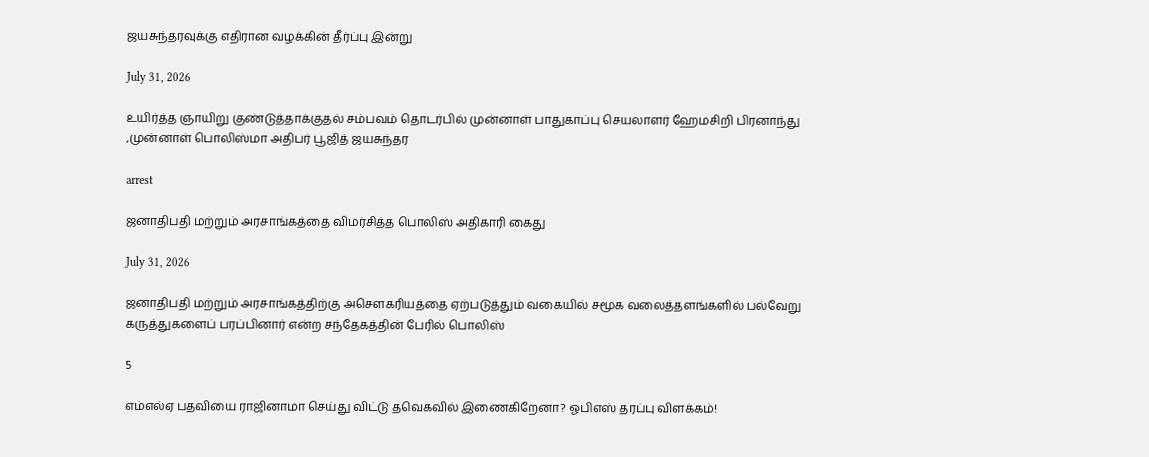ஜயசுந்தரவுக்கு எதிரான வழக்கின் தீர்ப்பு இன்று

July 31, 2026

உயிர்த்த ஞாயிறு குண்டுத்தாக்குதல் சம்பவம் தொடர்பில் முன்னாள் பாதுகாப்பு செயலாளர் ஹேமசிறி பிரனாந்து ,முன்னாள் பொலிஸ்மா அதிபர் பூஜித் ஜயசுந்தர

arrest

ஜனாதிபதி மற்றும் அரசாங்கத்தை விமர்சித்த பொலிஸ் அதிகாரி கைது

July 31, 2026

ஜனாதிபதி மற்றும் அரசாங்கத்திற்கு அசௌகரியத்தை ஏற்படுத்தும் வகையில் சமூக வலைத்தளங்களில் பல்வேறு கருத்துகளைப் பரப்பினார் என்ற சந்தேகத்தின் பேரில் பொலிஸ்

5

எம்எல்ஏ பதவியை ராஜினாமா செய்து விட்டு தவெகவில் இணைகிறேனா? ஓபிஎஸ் தரப்பு விளக்கம்!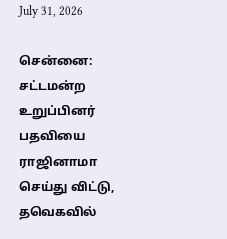July 31, 2026

சென்னை: சட்டமன்ற உறுப்பினர் பதவியை ராஜினாமா செய்து விட்டு, தவெகவில்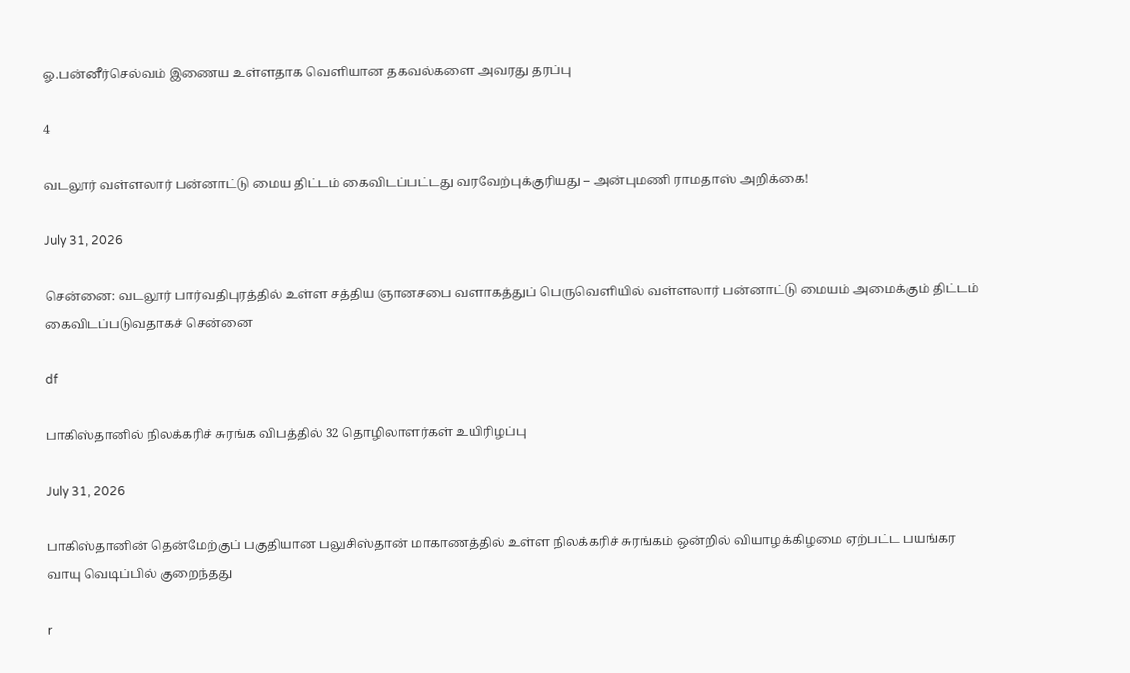ஓ.பன்னீர்செல்வம் இணைய உள்ளதாக வெளியான தகவல்களை அவரது தரப்பு

4

வடலூர் வள்ளலார் பன்னாட்டு மைய திட்டம் கைவிடப்பட்டது வரவேற்புக்குரியது – அன்புமணி ராமதாஸ் அறிக்கை!

July 31, 2026

சென்னை: வடலூர் பார்வதிபுரத்தில் உள்ள சத்திய ஞானசபை வளாகத்துப் பெருவெளியில் வள்ளலார் பன்னாட்டு மையம் அமைக்கும் திட்டம் கைவிடப்படுவதாகச் சென்னை

df

பாகிஸ்தானில் நிலக்கரிச் சுரங்க விபத்தில் 32 தொழிலாளர்கள் உயிரிழப்பு

July 31, 2026

பாகிஸ்தானின் தென்மேற்குப் பகுதியான பலுசிஸ்தான் மாகாணத்தில் உள்ள நிலக்கரிச் சுரங்கம் ஒன்றில் வியாழக்கிழமை ஏற்பட்ட பயங்கர வாயு வெடிப்பில் குறைந்தது

r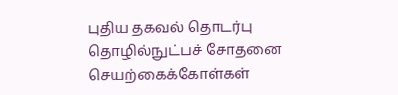புதிய தகவல் தொடர்பு தொழில்நுட்பச் சோதனை செயற்கைக்கோள்கள்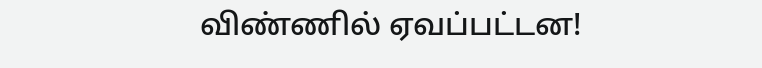விண்ணில் ஏவப்பட்டன!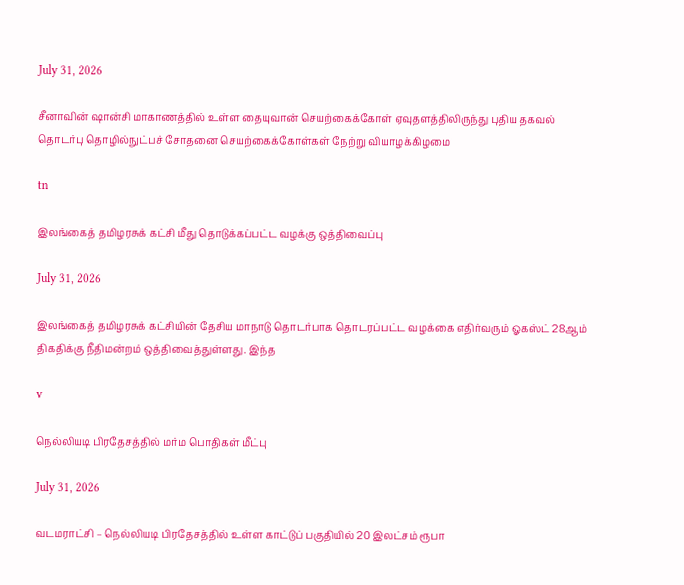July 31, 2026

சீனாவின் ஷான்சி மாகாணத்தில் உள்ள தையுவான் செயற்கைக்கோள் ஏவுதளத்திலிருந்து புதிய தகவல் தொடர்பு தொழில்நுட்பச் சோதனை செயற்கைக்கோள்கள் நேற்று வியாழக்கிழமை

tn

இலங்கைத் தமிழரசுக் கட்சி மீது தொடுக்கப்பட்ட வழக்கு ஒத்திவைப்பு

July 31, 2026

இலங்கைத் தமிழரசுக் கட்சியின் தேசிய மாநாடு தொடர்பாக தொடரப்பட்ட வழக்கை எதிர்வரும் ஓகஸ்ட் 28ஆம் திகதிக்கு நீதிமன்றம் ஒத்திவைத்துள்ளது. இந்த

v

நெல்லியடி பிரதேசத்தில் மர்ம பொதிகள் மீட்பு

July 31, 2026

வடமராட்சி – நெல்லியடி பிரதேசத்தில் உள்ள காட்டுப் பகுதியில் 20 இலட்சம் ரூபா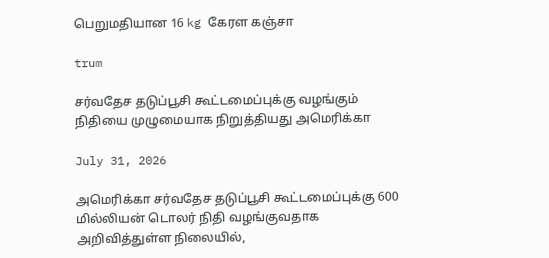பெறுமதியான 16 kg கேரள கஞ்சா

trum

சர்வதேச தடுப்பூசி கூட்டமைப்புக்கு வழங்கும் நிதியை முழுமையாக நிறுத்தியது அமெரிக்கா

July 31, 2026

அமெரிக்கா சர்வதேச தடுப்பூசி கூட்டமைப்புக்கு 600 மில்லியன் டொலர் நிதி வழங்குவதாக அறிவித்துள்ள நிலையில்,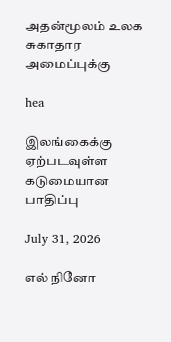அதன்மூலம் உலக சுகாதார அமைப்புக்கு

hea

இலங்கைக்கு ஏற்படவுள்ள கடுமையான பாதிப்பு

July 31, 2026

எல் நினோ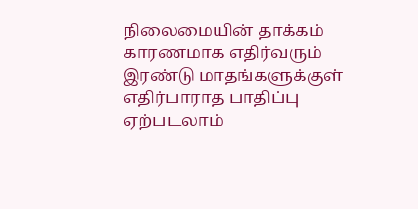நிலைமையின் தாக்கம் காரணமாக எதிர்வரும் இரண்டு மாதங்களுக்குள் எதிர்பாராத பாதிப்பு ஏற்படலாம்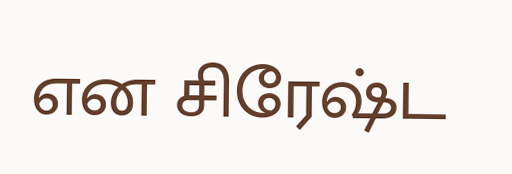என சிரேஷ்ட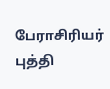பேராசிரியர் புத்தி